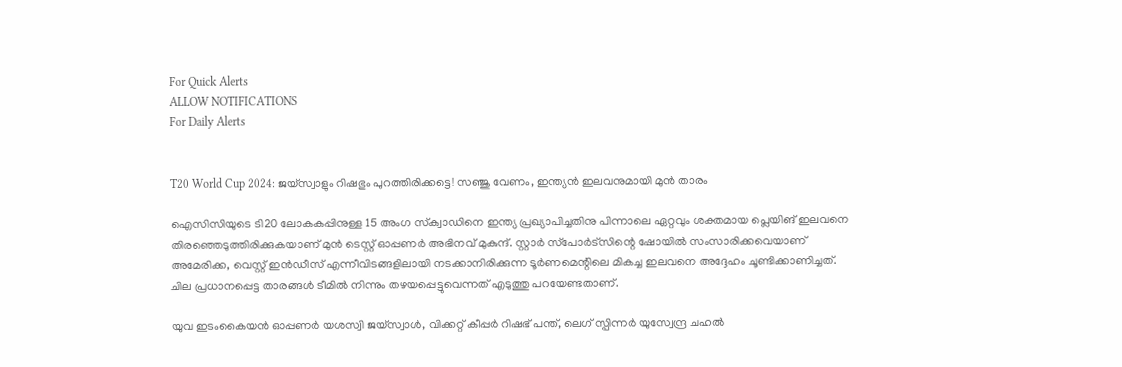For Quick Alerts
ALLOW NOTIFICATIONS
For Daily Alerts


T20 World Cup 2024: ജയ്‌സ്വാളും റിഷഭും പുറത്തിരിക്കട്ടെ! സഞ്ജു വേണം, ഇന്ത്യന്‍ ഇലവനുമായി മുന്‍ താരം

ഐസിസിയുടെ ടി20 ലോകകപ്പിനുള്ള 15 അംഗ സ്‌ക്വാഡിനെ ഇന്ത്യ പ്രഖ്യാപിച്ചതിനു പിന്നാലെ ഏറ്റവും ശക്തമായ പ്ലെയിങ് ഇലവനെ തിരഞ്ഞെടുത്തിരിക്കുകയാണ് മുന്‍ ടെസ്റ്റ് ഓപ്പണര്‍ അഭിനവ് മുകുന്ദ്. സ്റ്റാര്‍ സ്‌പോര്‍ട്‌സിന്റെ ഷോയില്‍ സംസാരിക്കവെയാണ് അമേരിക്ക, വെസ്റ്റ് ഇന്‍ഡീസ് എന്നീവിടങ്ങളിലായി നടക്കാനിരിക്കുന്ന ടൂര്‍ണമെന്റിലെ മികച്ച ഇലവനെ അദ്ദേഹം ചൂണ്ടിക്കാണിച്ചത്. ചില പ്രധാനപ്പെട്ട താരങ്ങള്‍ ടീമില്‍ നിന്നും തഴയപ്പെട്ടുവെന്നത് എടുത്തു പറയേണ്ടതാണ്.

യുവ ഇടംകൈയന്‍ ഓപ്പണര്‍ യശസ്വി ജയ്‌സ്വാള്‍, വിക്കറ്റ് കീപ്പര്‍ റിഷഭ് പന്ത്, ലെഗ് സ്പിന്നര്‍ യുസ്വേന്ദ്ര ചഹല്‍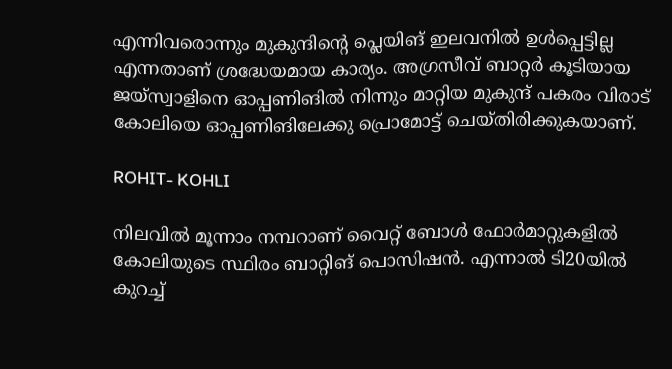എന്നിവരൊന്നും മുകുന്ദിന്റെ പ്ലെയിങ് ഇലവനില്‍ ഉള്‍പ്പെട്ടില്ല എന്നതാണ് ശ്രദ്ധേയമായ കാര്യം. അഗ്രസീവ് ബാറ്റര്‍ കൂടിയായ ജയ്‌സ്വാളിനെ ഓപ്പണിങില്‍ നിന്നും മാറ്റിയ മുകുന്ദ് പകരം വിരാട് കോലിയെ ഓപ്പണിങിലേക്കു പ്രൊമോട്ട് ചെയ്തിരിക്കുകയാണ്.

ROHIT- KOHLI

നിലവില്‍ മൂന്നാം നമ്പറാണ് വൈറ്റ് ബോള്‍ ഫോര്‍മാറ്റുകളില്‍ കോലിയുടെ സ്ഥിരം ബാറ്റിങ് പൊസിഷന്‍. എന്നാല്‍ ടി20യില്‍ കുറച്ച്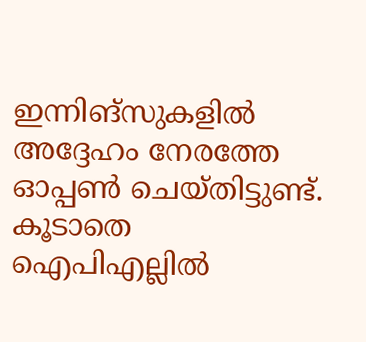ഇന്നിങ്‌സുകളില്‍ അദ്ദേഹം നേരത്തേ ഓപ്പണ്‍ ചെയ്തിട്ടുണ്ട്. കൂടാതെ ഐപിഎല്ലില്‍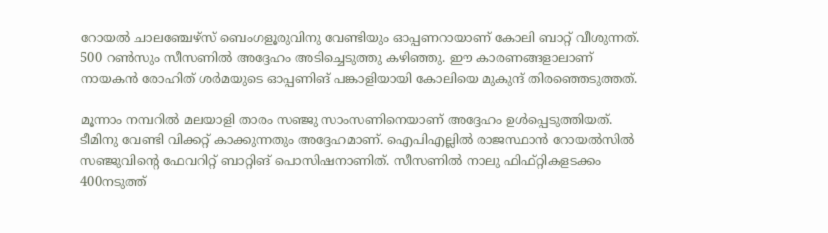റോയല്‍ ചാലഞ്ചേഴ്‌സ് ബെംഗളൂരുവിനു വേണ്ടിയും ഓപ്പണറായാണ് കോലി ബാറ്റ് വീശുന്നത്. 500 റണ്‍സും സീസണില്‍ അദ്ദേഹം അടിച്ചെടുത്തു കഴിഞ്ഞു. ഈ കാരണങ്ങളാലാണ് നായകന്‍ രോഹിത് ശര്‍മയുടെ ഓപ്പണിങ് പങ്കാളിയായി കോലിയെ മുകുന്ദ് തിരഞ്ഞെടുത്തത്.

മൂന്നാം നമ്പറില്‍ മലയാളി താരം സഞ്ജു സാംസണിനെയാണ് അദ്ദേഹം ഉള്‍പ്പെടുത്തിയത്. ടീമിനു വേണ്ടി വിക്കറ്റ് കാക്കുന്നതും അദ്ദേഹമാണ്. ഐപിഎല്ലില്‍ രാജസ്ഥാന്‍ റോയല്‍സില്‍ സഞ്ജുവിന്റെ ഫേവറിറ്റ് ബാറ്റിങ് പൊസിഷനാണിത്. സീസണില്‍ നാലു ഫിഫ്റ്റികളടക്കം 400നടുത്ത്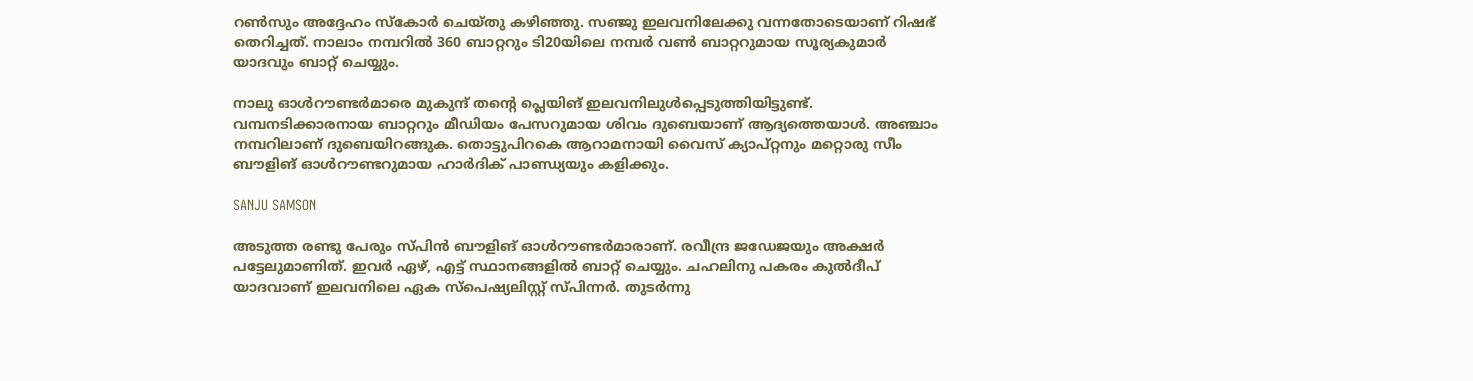റണ്‍സും അദ്ദേഹം സ്‌കോര്‍ ചെയ്തു കഴിഞ്ഞു. സഞ്ജു ഇലവനിലേക്കു വന്നതോടെയാണ് റിഷഭ് തെറിച്ചത്. നാലാം നമ്പറില്‍ 360 ബാറ്ററും ടി20യിലെ നമ്പര്‍ വണ്‍ ബാറ്ററുമായ സൂര്യകുമാര്‍ യാദവും ബാറ്റ് ചെയ്യും.

നാലു ഓള്‍റൗണ്ടര്‍മാരെ മുകുന്ദ് തന്റെ പ്ലെയിങ് ഇലവനിലുള്‍പ്പെടുത്തിയിട്ടുണ്ട്. വമ്പനടിക്കാരനായ ബാറ്ററും മീഡിയം പേസറുമായ ശിവം ദുബെയാണ് ആദ്യത്തെയാള്‍. അഞ്ചാം നമ്പറിലാണ് ദുബെയിറങ്ങുക. തൊട്ടുപിറകെ ആറാമനായി വൈസ് ക്യാപ്റ്റനും മറ്റൊരു സീം ബൗളിങ് ഓള്‍റൗണ്ടറുമായ ഹാര്‍ദിക് പാണ്ഡ്യയും കളിക്കും.

SANJU SAMSON

അടുത്ത രണ്ടു പേരും സ്പിന്‍ ബൗളിങ് ഓള്‍റൗണ്ടര്‍മാരാണ്. രവീന്ദ്ര ജഡേജയും അക്ഷര്‍ പട്ടേലുമാണിത്. ഇവര്‍ ഏഴ്, എട്ട് സ്ഥാനങ്ങളില്‍ ബാറ്റ് ചെയ്യും. ചഹലിനു പകരം കുല്‍ദീപ് യാദവാണ് ഇലവനിലെ ഏക സ്‌പെഷ്യലിസ്റ്റ് സ്പിന്നര്‍. തുടര്‍ന്നു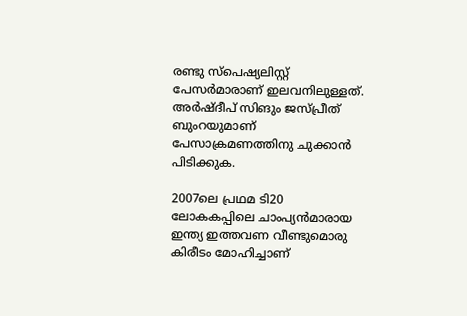രണ്ടു സ്‌പെഷ്യലിസ്റ്റ് പേസര്‍മാരാണ് ഇലവനിലുള്ളത്. അര്‍ഷ്ദീപ് സിങും ജസ്പ്രീത് ബുംറയുമാണ് പേസാക്രമണത്തിനു ചുക്കാന്‍ പിടിക്കുക.

2007ലെ പ്രഥമ ടി20 ലോകകപ്പിലെ ചാംപ്യന്‍മാരായ ഇന്ത്യ ഇത്തവണ വീണ്ടുമൊരു കിരീടം മോഹിച്ചാണ്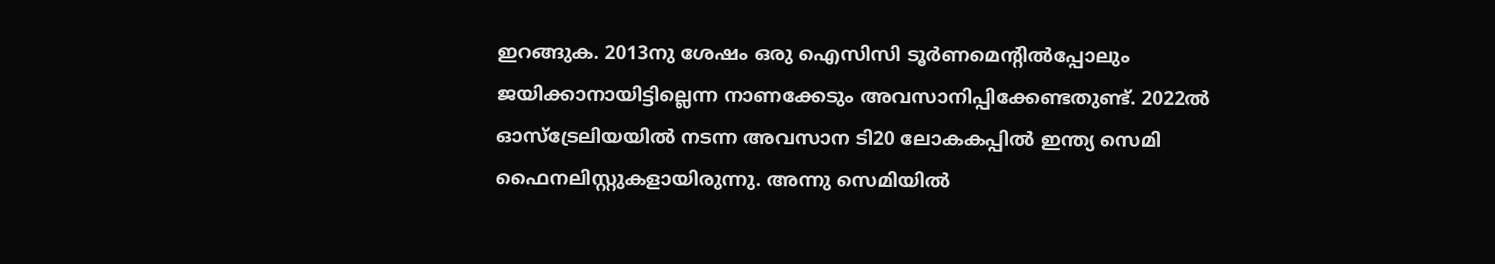ഇറങ്ങുക. 2013നു ശേഷം ഒരു ഐസിസി ടൂര്‍ണമെന്റില്‍പ്പോലും ജയിക്കാനായിട്ടില്ലെന്ന നാണക്കേടും അവസാനിപ്പിക്കേണ്ടതുണ്ട്. 2022ല്‍ ഓസ്‌ട്രേലിയയില്‍ നടന്ന അവസാന ടി20 ലോകകപ്പില്‍ ഇന്ത്യ സെമി ഫൈനലിസ്റ്റുകളായിരുന്നു. അന്നു സെമിയില്‍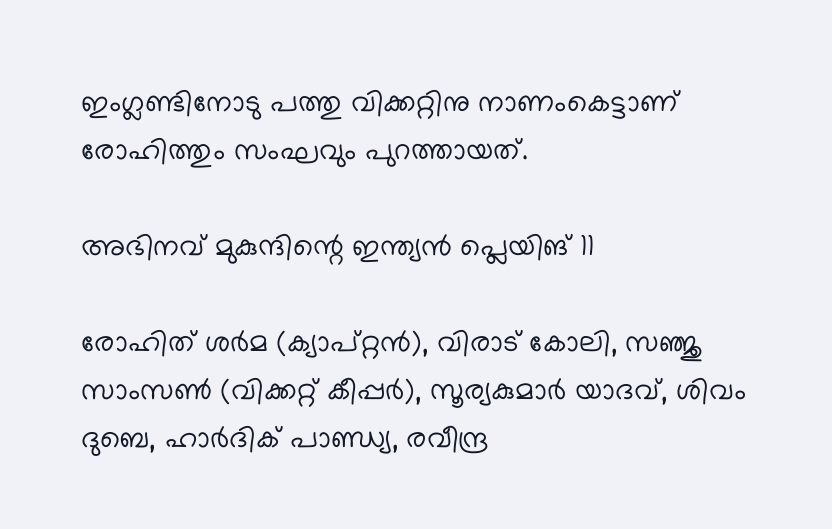ഇംഗ്ലണ്ടിനോടു പത്തു വിക്കറ്റിനു നാണംകെട്ടാണ് രോഹിത്തും സംഘവും പുറത്തായത്.

അഭിനവ് മുകുന്ദിന്റെ ഇന്ത്യന്‍ പ്ലെയിങ് 11

രോഹിത് ശര്‍മ (ക്യാപ്റ്റന്‍), വിരാട് കോലി, സഞ്ജു സാംസണ്‍ (വിക്കറ്റ് കീപ്പര്‍), സൂര്യകുമാര്‍ യാദവ്, ശിവം ദുബെ, ഹാര്‍ദിക് പാണ്ഡ്യ, രവീന്ദ്ര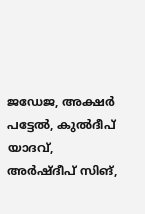ജഡേജ, അക്ഷര്‍ പട്ടേല്‍, കുല്‍ദീപ് യാദവ്, അര്‍ഷ്ദീപ് സിങ്,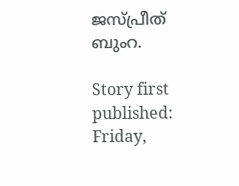ജസ്പ്രീത് ബുംറ.

Story first published: Friday,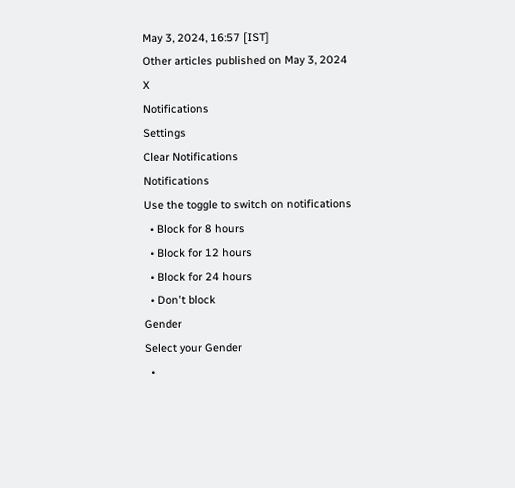May 3, 2024, 16:57 [IST]
Other articles published on May 3, 2024
X
Notifications
Settings
Clear Notifications
Notifications
Use the toggle to switch on notifications
  • Block for 8 hours
  • Block for 12 hours
  • Block for 24 hours
  • Don't block
Gender
Select your Gender
  •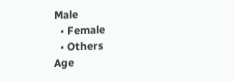Male
  • Female
  • Others
Age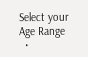Select your Age Range
  •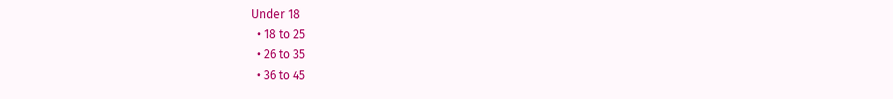Under 18
  • 18 to 25
  • 26 to 35
  • 36 to 45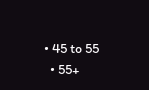• 45 to 55
  • 55+